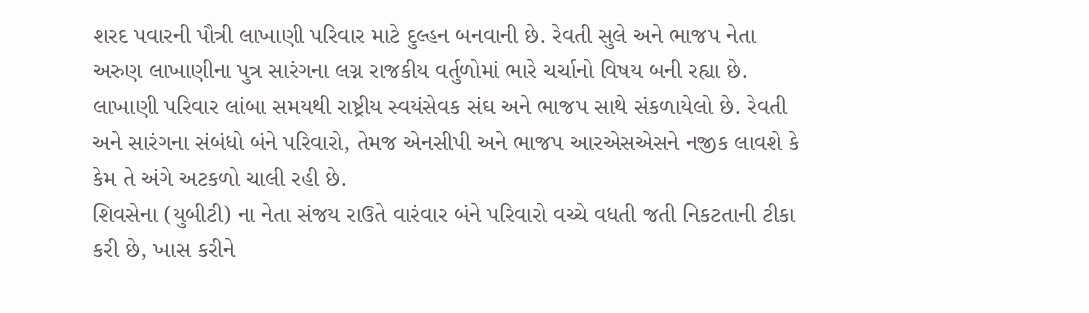શરદ પવારની પૌત્રી લાખાણી પરિવાર માટે દુલ્હન બનવાની છે. રેવતી સુલે અને ભાજપ નેતા અરુણ લાખાણીના પુત્ર સારંગના લગ્ન રાજકીય વર્તુળોમાં ભારે ચર્ચાનો વિષય બની રહ્યા છે. લાખાણી પરિવાર લાંબા સમયથી રાષ્ટ્રીય સ્વયંસેવક સંઘ અને ભાજપ સાથે સંકળાયેલો છે. રેવતી અને સારંગના સંબંધો બંને પરિવારો, તેમજ એનસીપી અને ભાજપ આરએસએસને નજીક લાવશે કે કેમ તે અંગે અટકળો ચાલી રહી છે.
શિવસેના (યુબીટી) ના નેતા સંજય રાઉતે વારંવાર બંને પરિવારો વચ્ચે વધતી જતી નિકટતાની ટીકા કરી છે, ખાસ કરીને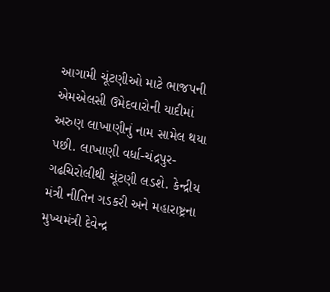આગામી ચૂંટણીઓ માટે ભાજપની એમએલસી ઉમેદવારોની યાદીમાં અરુણ લાખાણીનું નામ સામેલ થયા પછી. લાખાણી વર્ધા-ચંદ્રપુર-ગઢચિરોલીથી ચૂંટણી લડશે. કેન્દ્રીય મંત્રી નીતિન ગડકરી અને મહારાષ્ટ્રના મુખ્યમંત્રી દેવેન્દ્ર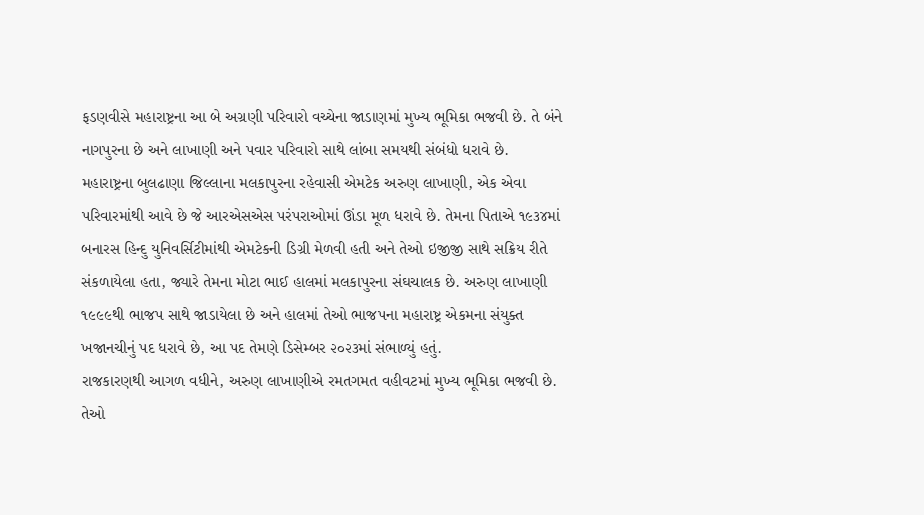ફડણવીસે મહારાષ્ટ્રના આ બે અગ્રણી પરિવારો વચ્ચેના જાડાણમાં મુખ્ય ભૂમિકા ભજવી છે. તે બંને નાગપુરના છે અને લાખાણી અને પવાર પરિવારો સાથે લાંબા સમયથી સંબંધો ધરાવે છે.
મહારાષ્ટ્રના બુલઢાણા જિલ્લાના મલકાપુરના રહેવાસી એમટેક અરુણ લાખાણી, એક એવા પરિવારમાંથી આવે છે જે આરએસએસ પરંપરાઓમાં ઊંડા મૂળ ધરાવે છે. તેમના પિતાએ ૧૯૩૪માં બનારસ હિન્દુ યુનિવર્સિટીમાંથી એમટેકની ડિગ્રી મેળવી હતી અને તેઓ ઇજીજી સાથે સક્રિય રીતે સંકળાયેલા હતા, જ્યારે તેમના મોટા ભાઈ હાલમાં મલકાપુરના સંઘચાલક છે. અરુણ લાખાણી ૧૯૯૯થી ભાજપ સાથે જાડાયેલા છે અને હાલમાં તેઓ ભાજપના મહારાષ્ટ્ર એકમના સંયુક્ત ખજાનચીનું પદ ધરાવે છે, આ પદ તેમણે ડિસેમ્બર ૨૦૨૩માં સંભાળ્યું હતું.
રાજકારણથી આગળ વધીને, અરુણ લાખાણીએ રમતગમત વહીવટમાં મુખ્ય ભૂમિકા ભજવી છે. તેઓ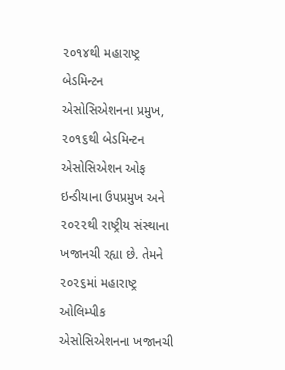૨૦૧૪થી મહારાષ્ટ્ર બેડમિન્ટન એસોસિએશનના પ્રમુખ, ૨૦૧૬થી બેડમિન્ટન એસોસિએશન ઓફ ઇન્ડીયાના ઉપપ્રમુખ અને ૨૦૨૨થી રાષ્ટ્રીય સંસ્થાના ખજાનચી રહ્યા છે. તેમને ૨૦૨૬માં મહારાષ્ટ્ર ઓલિમ્પીક એસોસિએશનના ખજાનચી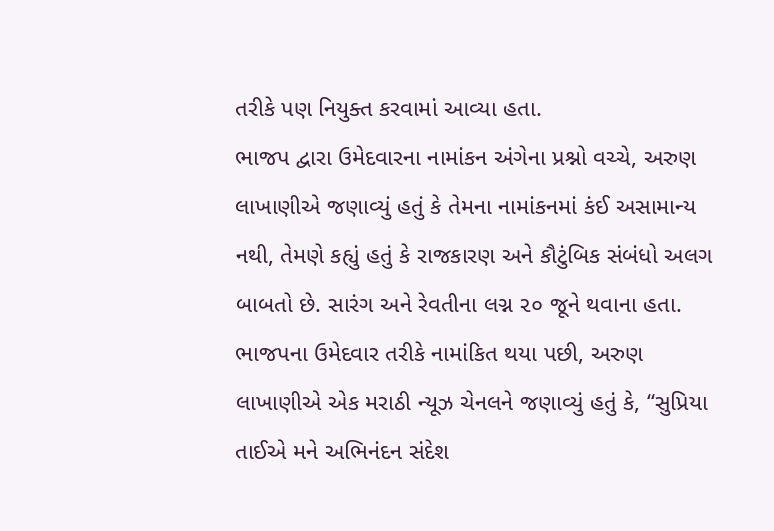તરીકે પણ નિયુક્ત કરવામાં આવ્યા હતા.
ભાજપ દ્વારા ઉમેદવારના નામાંકન અંગેના પ્રશ્નો વચ્ચે, અરુણ લાખાણીએ જણાવ્યું હતું કે તેમના નામાંકનમાં કંઈ અસામાન્ય નથી, તેમણે કહ્યું હતું કે રાજકારણ અને કૌટુંબિક સંબંધો અલગ બાબતો છે. સારંગ અને રેવતીના લગ્ન ૨૦ જૂને થવાના હતા. ભાજપના ઉમેદવાર તરીકે નામાંકિત થયા પછી, અરુણ લાખાણીએ એક મરાઠી ન્યૂઝ ચેનલને જણાવ્યું હતું કે, “સુપ્રિયા તાઈએ મને અભિનંદન સંદેશ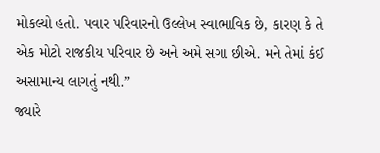મોકલ્યો હતો. પવાર પરિવારનો ઉલ્લેખ સ્વાભાવિક છે, કારણ કે તે એક મોટો રાજકીય પરિવાર છે અને અમે સગા છીએ. મને તેમાં કંઈ અસામાન્ય લાગતું નથી.”
જ્યારે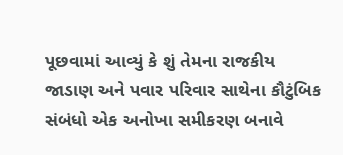પૂછવામાં આવ્યું કે શું તેમના રાજકીય જાડાણ અને પવાર પરિવાર સાથેના કૌટુંબિક સંબંધો એક અનોખા સમીકરણ બનાવે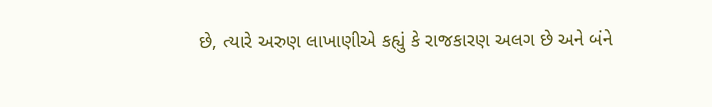છે, ત્યારે અરુણ લાખાણીએ કહ્યું કે રાજકારણ અલગ છે અને બંને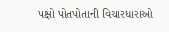પક્ષો પોતપોતાની વિચારધારાઓ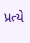પ્રત્યે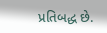પ્રતિબદ્ધ છે.